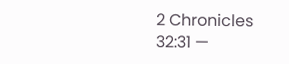2 Chronicles 32:31 —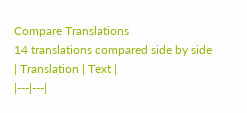Compare Translations
14 translations compared side by side
| Translation | Text |
|---|---|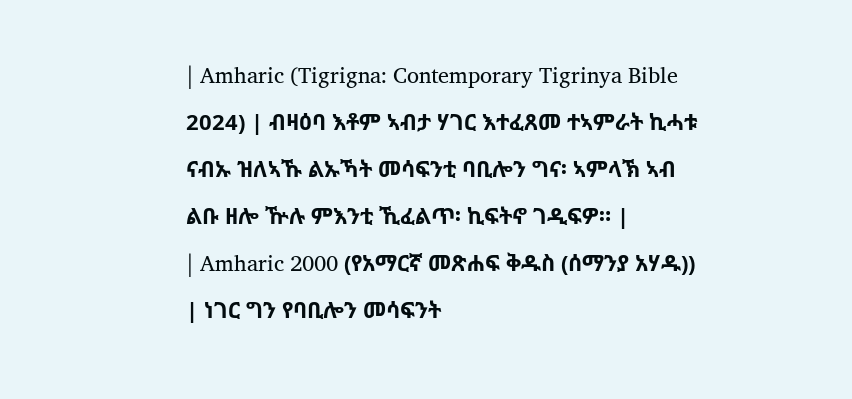| Amharic (Tigrigna: Contemporary Tigrinya Bible 2024) | ብዛዕባ እቶም ኣብታ ሃገር እተፈጸመ ተኣምራት ኪሓቱ ናብኡ ዝለኣኹ ልኡኻት መሳፍንቲ ባቢሎን ግና፡ ኣምላኽ ኣብ ልቡ ዘሎ ዅሉ ምእንቲ ኺፈልጥ፡ ኪፍትኖ ገዲፍዎ። |
| Amharic 2000 (የአማርኛ መጽሐፍ ቅዱስ (ሰማንያ አሃዱ)) | ነገር ግን የባቢሎን መሳፍንት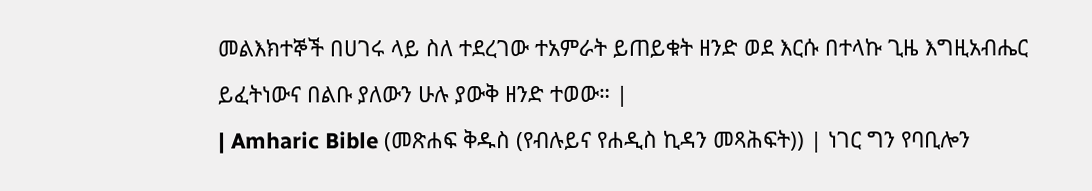መልእክተኞች በሀገሩ ላይ ስለ ተደረገው ተአምራት ይጠይቁት ዘንድ ወደ እርሱ በተላኩ ጊዜ እግዚአብሔር ይፈትነውና በልቡ ያለውን ሁሉ ያውቅ ዘንድ ተወው። |
| Amharic Bible (መጽሐፍ ቅዱስ (የብሉይና የሐዲስ ኪዳን መጻሕፍት)) | ነገር ግን የባቢሎን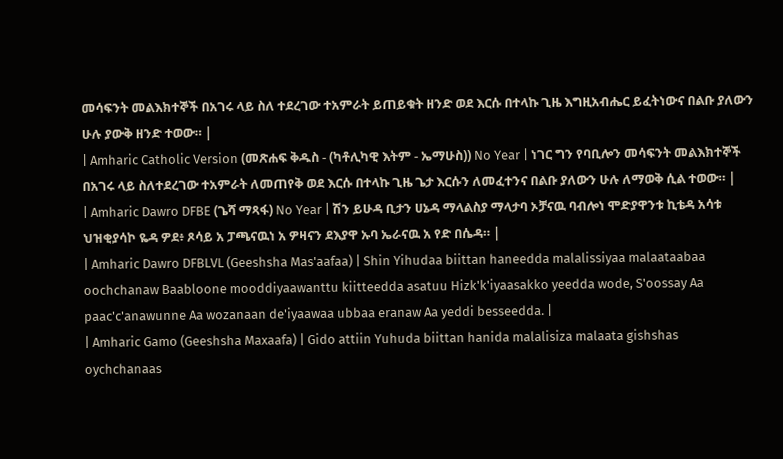መሳፍንት መልእክተኞች በአገሩ ላይ ስለ ተደረገው ተአምራት ይጠይቁት ዘንድ ወደ እርሱ በተላኩ ጊዜ እግዚአብሔር ይፈትነውና በልቡ ያለውን ሁሉ ያውቅ ዘንድ ተወው። |
| Amharic Catholic Version (መጽሐፍ ቅዱስ - (ካቶሊካዊ እትም - ኤማሁስ)) No Year | ነገር ግን የባቢሎን መሳፍንት መልእክተኞች በአገሩ ላይ ስለተደረገው ተአምራት ለመጠየቅ ወደ እርሱ በተላኩ ጊዜ ጌታ እርሱን ለመፈተንና በልቡ ያለውን ሁሉ ለማወቅ ሲል ተወው። |
| Amharic Dawro DFBE (ጌሻ ማጻፋ) No Year | ሽን ይሁዳ ቢታን ሀኔዳ ማላልስያ ማላታባ ኦቻናዉ ባብሎነ ሞድያዋንቱ ኪቴዳ አሳቱ ህዝቂያሳኮ ዬዳ ዎደ፥ ጾሳይ አ ፓጫናዉነ አ ዎዛናን ደእያዋ ኡባ ኤራናዉ አ የድ በሴዳ። |
| Amharic Dawro DFBLVL (Geeshsha Mas'aafaa) | Shin Yihudaa biittan haneedda malalissiyaa malaataabaa oochchanaw Baabloone mooddiyaawanttu kiitteedda asatuu Hizk'k'iyaasakko yeedda wode, S'oossay Aa paac'c'anawunne Aa wozanaan de'iyaawaa ubbaa eranaw Aa yeddi besseedda. |
| Amharic Gamo (Geeshsha Maxaafa) | Gido attiin Yuhuda biittan hanida malalisiza malaata gishshas oychchanaas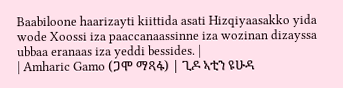Baabiloone haarizayti kiittida asati Hizqiyaasakko yida wode Xoossi iza paaccanaassinne iza wozinan dizayssa ubbaa eranaas iza yeddi bessides. |
| Amharic Gamo (ጋሞ ማጻፋ) | ጊዶ ኣቲን ዩሁዳ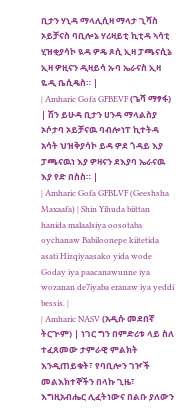ቢታን ሃኒዳ ማላሊሲዛ ማላታ ጊሻስ ኦይቻናስ ባቢሎኔ ሃሪዛይቲ ኪቲዳ ኣሳቲ ሂዝቂያሳኮ ዪዳ ዎዴ ጾሲ ኢዛ ፓጫናሲኔ ኢዛ ዎዚናን ዲዛይሳ ኡባ ኤራናስ ኢዛ ዬዲ ቤሲዴስ። |
| Amharic Gofa GFBEVF (ጌሻ ማፃፋ) | ሽን ይሁዳ ቢታን ሀንዳ ማላልስያ ኦሶታባ ኦይቻናዉ ባብሎነፐ ኪተትዳ አሳት ህዝቅያሳኮ ይዳ ዎደ ጎዳይ እያ ፓጫናዉነ እያ ዎዛናን ደእያባ ኤራናዉ እያ የድ በስስ። |
| Amharic Gofa GFBLVF (Geeshsha Maxaafa) | Shin Yihuda biittan hanida malaalsiya oosotaba oychanaw Babiloonepe kiitetida asati Hizqiyaasako yida wode Goday iya paacanawunne iya wozanan de7iyaba eranaw iya yeddi bessis. |
| Amharic NASV (አዲሱ መደበኛ ትርጒም) | ነገር ግን በምድሪቱ ላይ ስለ ተፈጸመው ታምራዊ ምልክት እንዲጠይቁት፣ የባቢሎን ገዦች መልእክተኞችን በላኩ ጊዜ፣ እግዚአብሔር ሊፈትነውና በልቡ ያለውን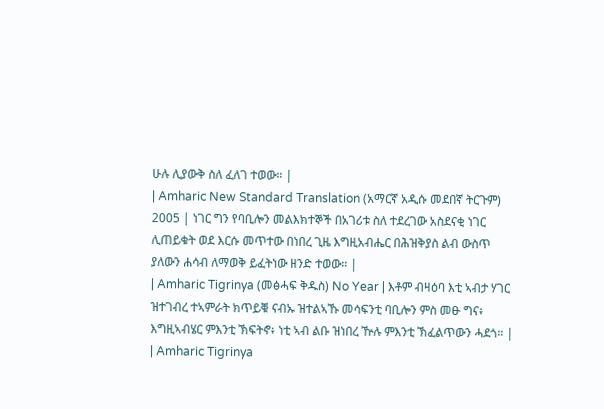ሁሉ ሊያውቅ ስለ ፈለገ ተወው። |
| Amharic New Standard Translation (አማርኛ አዲሱ መደበኛ ትርጉም) 2005 | ነገር ግን የባቢሎን መልእክተኞች በአገሪቱ ስለ ተደረገው አስደናቂ ነገር ሊጠይቁት ወደ እርሱ መጥተው በነበረ ጊዜ እግዚአብሔር በሕዝቅያስ ልብ ውስጥ ያለውን ሐሳብ ለማወቅ ይፈትነው ዘንድ ተወው። |
| Amharic Tigrinya (መፅሓፍ ቅዱስ) No Year | እቶም ብዛዕባ እቲ ኣብታ ሃገር ዝተገብረ ተኣምራት ክጥይቑ ናብኡ ዝተልኣኹ መሳፍንቲ ባቢሎን ምስ መፁ ግና፥ እግዚኣብሄር ምእንቲ ኽፍትኖ፥ ነቲ ኣብ ልቡ ዝነበረ ዅሉ ምእንቲ ኽፈልጥውን ሓደጎ። |
| Amharic Tigrinya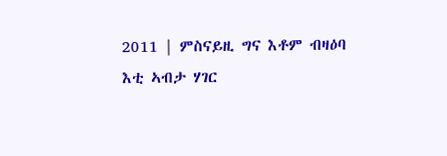2011 | ምስናይዚ ግና እቶም ብዛዕባ እቲ ኣብታ ሃገር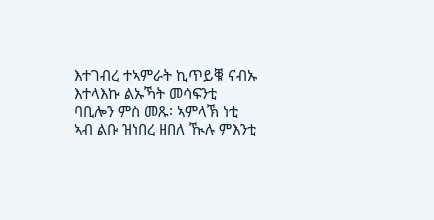እተገብረ ተኣምራት ኪጥይቑ ናብኡ እተላእኩ ልኡኻት መሳፍንቲ ባቢሎን ምስ መጹ፡ ኣምላኽ ነቲ ኣብ ልቡ ዝነበረ ዘበለ ዂሉ ምእንቲ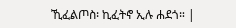ኺፈልጦስ፡ ኪፈትኖ ኢሉ ሐደጎ። |